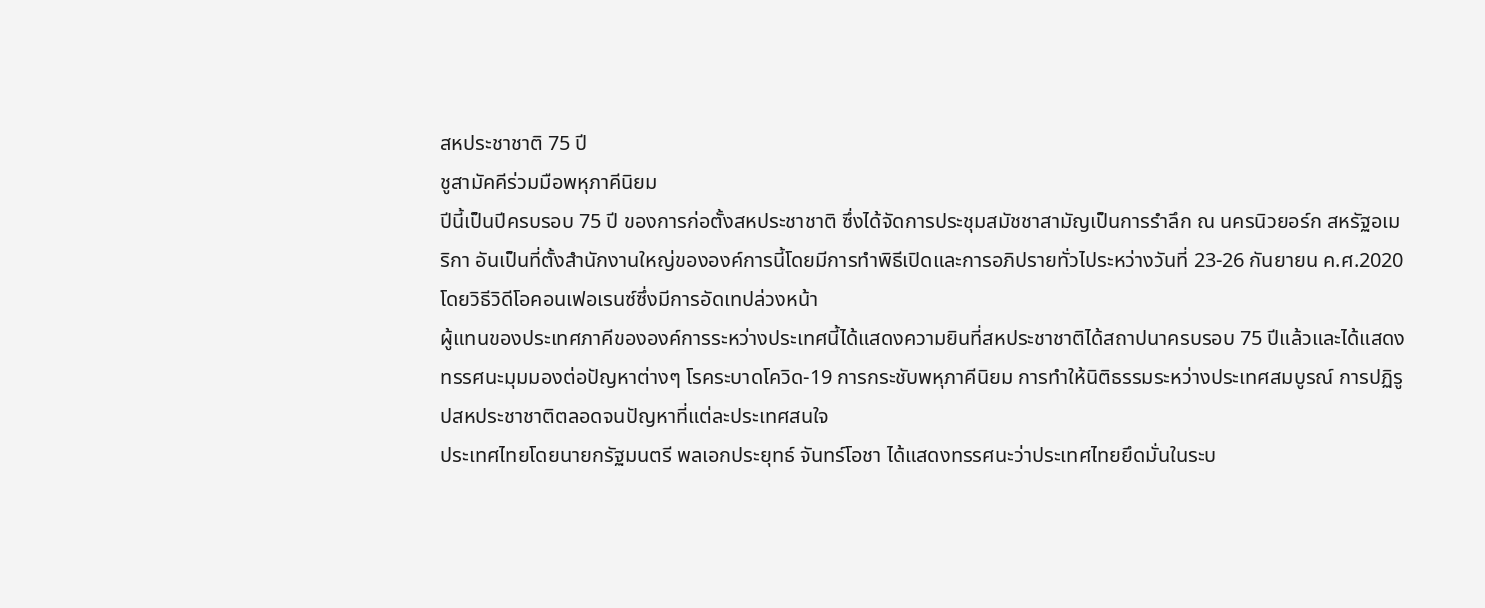สหประชาชาติ 75 ปี
ชูสามัคคีร่วมมือพหุภาคีนิยม
ปีนี้เป็นปีครบรอบ 75 ปี ของการก่อตั้งสหประชาชาติ ซึ่งได้จัดการประชุมสมัชชาสามัญเป็นการรำลึก ณ นครนิวยอร์ก สหรัฐอเมริกา อันเป็นที่ตั้งสำนักงานใหญ่ขององค์การนี้โดยมีการทำพิธีเปิดและการอภิปรายทั่วไประหว่างวันที่ 23-26 กันยายน ค.ศ.2020 โดยวิธีวิดีโอคอนเฟอเรนซ์ซึ่งมีการอัดเทปล่วงหน้า
ผู้แทนของประเทศภาคีขององค์การระหว่างประเทศนี้ได้แสดงความยินที่สหประชาชาติได้สถาปนาครบรอบ 75 ปีแล้วและได้แสดงทรรศนะมุมมองต่อปัญหาต่างๆ โรคระบาดโควิด-19 การกระชับพหุภาคีนิยม การทำให้นิติธรรมระหว่างประเทศสมบูรณ์ การปฏิรูปสหประชาชาติตลอดจนปัญหาที่แต่ละประเทศสนใจ
ประเทศไทยโดยนายกรัฐมนตรี พลเอกประยุทธ์ จันทร์โอชา ได้แสดงทรรศนะว่าประเทศไทยยึดมั่นในระบ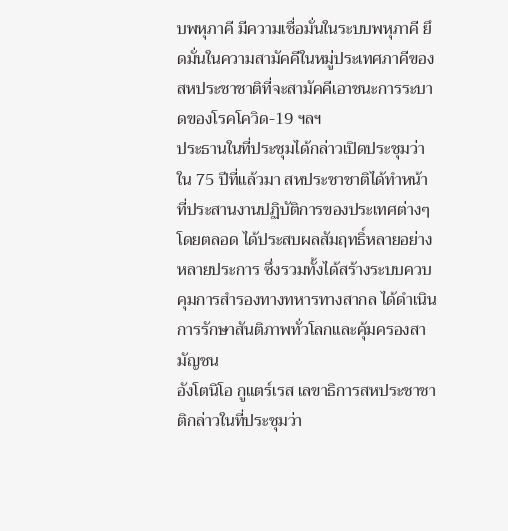บพหุภาคี มีความเชื่อมั่นในระบบพหุภาคี ยึดมั่นในความสามัคคีในหมู่ประเทศภาคีของสหประชาชาติที่จะสามัคคีเอาชนะการระบาดของโรคโควิด-19 ฯลฯ
ประธานในที่ประชุมได้กล่าวเปิดประชุมว่าใน 75 ปีที่แล้วมา สหประชาชาติได้ทำหน้าที่ประสานงานปฏิบัติการของประเทศต่างๆ โดยตลอด ได้ประสบผลสัมฤทธิ์หลายอย่างหลายประการ ซึ่งรวมทั้งได้สร้างระบบควบคุมการสำรองทางทหารทางสากล ได้ดำเนินการรักษาสันติภาพทั่วโลกและคุ้มครองสามัญชน
อังโตนิโอ กูแตร์เรส เลขาธิการสหประชาชาติกล่าวในที่ประชุมว่า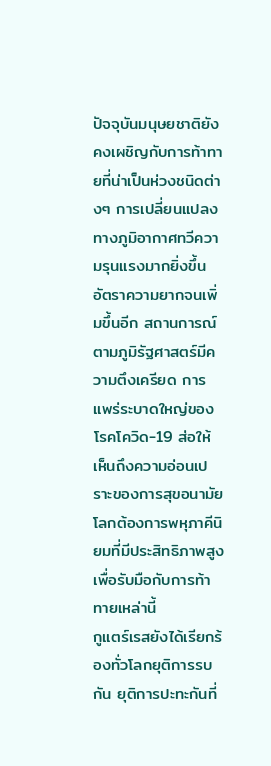ปัจจุบันมนุษยชาติยังคงเผชิญกับการท้าทายที่น่าเป็นห่วงชนิดต่างๆ การเปลี่ยนแปลงทางภูมิอากาศทวีความรุนแรงมากยิ่งขึ้น อัตราความยากจนเพิ่มขึ้นอีก สถานการณ์ตามภูมิรัฐศาสตร์มีความตึงเครียด การแพร่ระบาดใหญ่ของโรคโควิด-19 ส่อให้เห็นถึงความอ่อนเปราะของการสุขอนามัย โลกต้องการพหุภาคีนิยมที่มีประสิทธิภาพสูง เพื่อรับมือกับการท้าทายเหล่านี้
กูแตร์เรสยังได้เรียกร้องทั่วโลกยุติการรบกัน ยุติการปะทะกันที่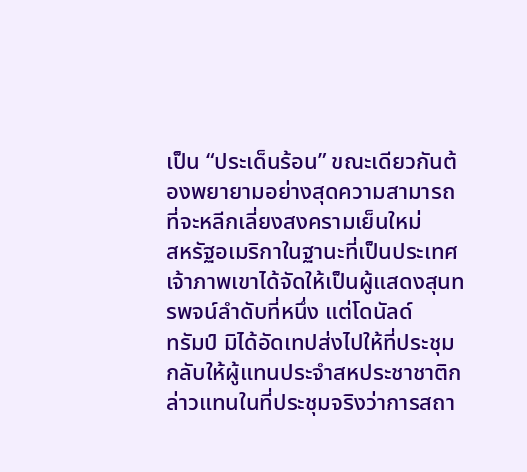เป็น “ประเด็นร้อน” ขณะเดียวกันต้องพยายามอย่างสุดความสามารถที่จะหลีกเลี่ยงสงครามเย็นใหม่
สหรัฐอเมริกาในฐานะที่เป็นประเทศเจ้าภาพเขาได้จัดให้เป็นผู้แสดงสุนทรพจน์ลำดับที่หนึ่ง แต่โดนัลด์
ทรัมป์ มิได้อัดเทปส่งไปให้ที่ประชุม กลับให้ผู้แทนประจำสหประชาชาติกล่าวแทนในที่ประชุมจริงว่าการสถา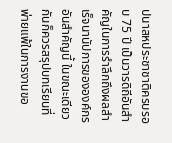ปนาสหประชาชาติครบรอบ 75 ปี เป็นวารดิถีอันสำคัญในการรำลึกถึงผลสำเร็จนานัปการขององค์กรอันสำคัญนี้ ในขณะเดียวกันก็ควรสรุปบทเรียนที่พ่ายแพ้ในการงานขอ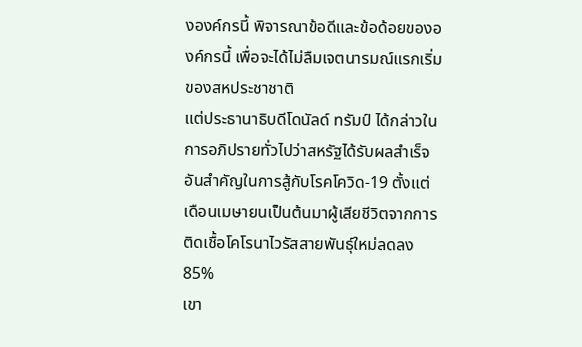งองค์กรนี้ พิจารณาข้อดีและข้อด้อยขององค์กรนี้ เพื่อจะได้ไม่ลืมเจตนารมณ์แรกเริ่มของสหประชาชาติ
แต่ประธานาธิบดีโดนัลด์ ทรัมป์ ได้กล่าวในการอภิปรายทั่วไปว่าสหรัฐได้รับผลสำเร็จอันสำคัญในการสู้กับโรคโควิด-19 ตั้งแต่เดือนเมษายนเป็นต้นมาผู้เสียชีวิตจากการติดเชื้อโคโรนาไวรัสสายพันธุ์ใหม่ลดลง 85%
เขา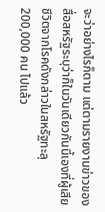จะว่าอย่างไรก็ตาม แต่ตามรายงานข่าวของสื่อสหรัฐระบุว่าก็ในวันเดียวกันนี้เองที่ผู้เสียชีวิตจากโรคดังกล่าวในสหรัฐทะลุ 200,000 คน ไปแล้ว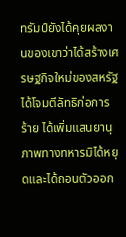ทรัมป์ยังได้คุยผลงานของเขาว่าได้สร้างเศรษฐกิจใหม่ของสหรัฐ ได้โจมตีลัทธิก่อการร้าย ได้เพิ่มแสนยานุภาพทางทหารมิได้หยุดและได้ถอนตัวออก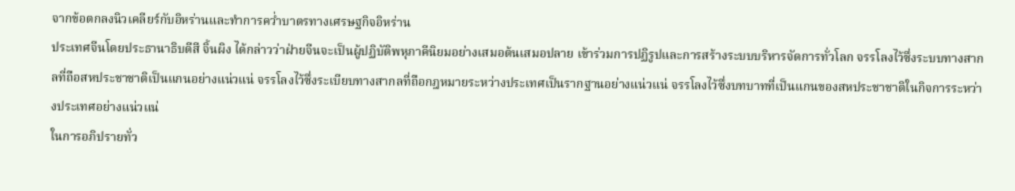จากข้อตกลงนิวเคลียร์กับอิหร่านและทำการคว่ำบาตรทางเศรษฐกิจอิหร่าน
ประเทศจีนโดยประธานาธิบดีสี จิ้นผิง ได้กล่าวว่าฝ่ายจีนจะเป็นผู้ปฏิบัติพหุภาคีนิยมอย่างเสมอต้นเสมอปลาย เข้าร่วมการปฏิรูปและการสร้างระบบบริหารจัดการทั่วโลก จรรโลงไว้ซึ่งระบบทางสากลที่ถือสหประชาชาติเป็นแกนอย่างแน่วแน่ จรรโลงไว้ซึ่งระเบียบทางสากลที่ถือกฎหมายระหว่างประเทศเป็นรากฐานอย่างแน่วแน่ จรรโลงไว้ซึ่งบทบาทที่เป็นแกนของสหประชาชาติในกิจการระหว่างประเทศอย่างแน่วแน่
ในการอภิปรายทั่ว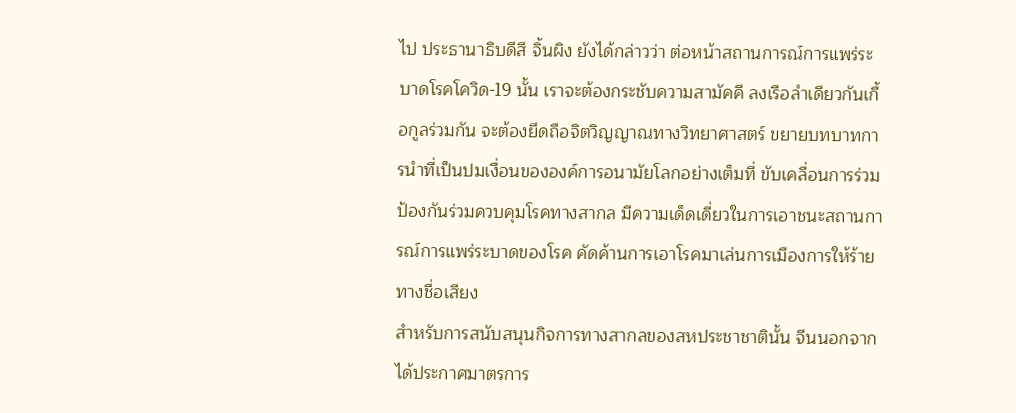ไป ประธานาธิบดีสี จิ้นผิง ยังได้กล่าวว่า ต่อหน้าสถานการณ์การแพร่ระบาดโรคโควิด-19 นั้น เราจะต้องกระชับความสามัคคี ลงเรือลำเดียวกันเกื้อกูลร่วมกัน จะต้องยึดถือจิตวิญญาณทางวิทยาศาสตร์ ขยายบทบาทการนำที่เป็นปมเงื่อนขององค์การอนามัยโลกอย่างเต็มที่ ขับเคลื่อนการร่วมป้องกันร่วมควบคุมโรคทางสากล มีความเด็ดเดี่ยวในการเอาชนะสถานการณ์การแพร่ระบาดของโรค คัดค้านการเอาโรคมาเล่นการเมืองการให้ร้ายทางชื่อเสียง
สำหรับการสนับสนุนกิจการทางสากลของสหประชาชาตินั้น จีนนอกจากได้ประกาศมาตรการ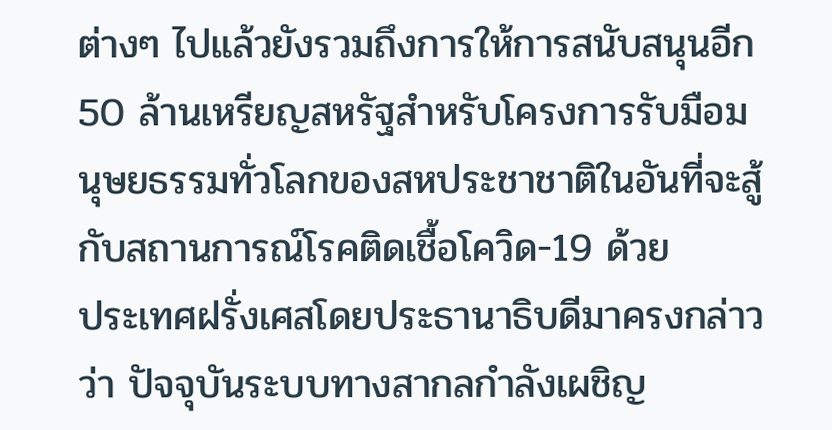ต่างๆ ไปแล้วยังรวมถึงการให้การสนับสนุนอีก 50 ล้านเหรียญสหรัฐสำหรับโครงการรับมือมนุษยธรรมทั่วโลกของสหประชาชาติในอันที่จะสู้กับสถานการณ์โรคติดเชื้อโควิด-19 ด้วย
ประเทศฝรั่งเศสโดยประธานาธิบดีมาครงกล่าวว่า ปัจจุบันระบบทางสากลกำลังเผชิญ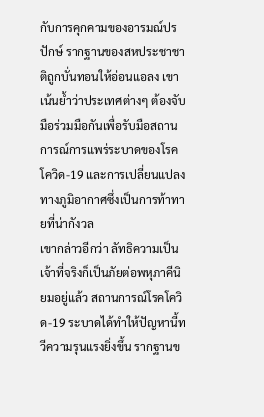กับการคุกคามของอารมณ์ปรปักษ์ รากฐานของสหประชาชาติถูกบั่นทอนให้อ่อนแอลง เขาเน้นย้ำว่าประเทศต่างๆ ต้องจับมือร่วมมือกันเพื่อรับมือสถานการณ์การแพร่ระบาดของโรคโควิด-19 และการเปลี่ยนแปลงทางภูมิอากาศซึ่งเป็นการท้าทายที่น่ากังวล
เขากล่าวอีกว่า ลัทธิความเป็นเจ้าที่จริงก็เป็นภัยต่อพหุภาคีนิยมอยู่แล้ว สถานการณ์โรคโควิด-19 ระบาดได้ทำให้ปัญหานี้ทวีความรุนแรงยิ่งขึ้น รากฐานข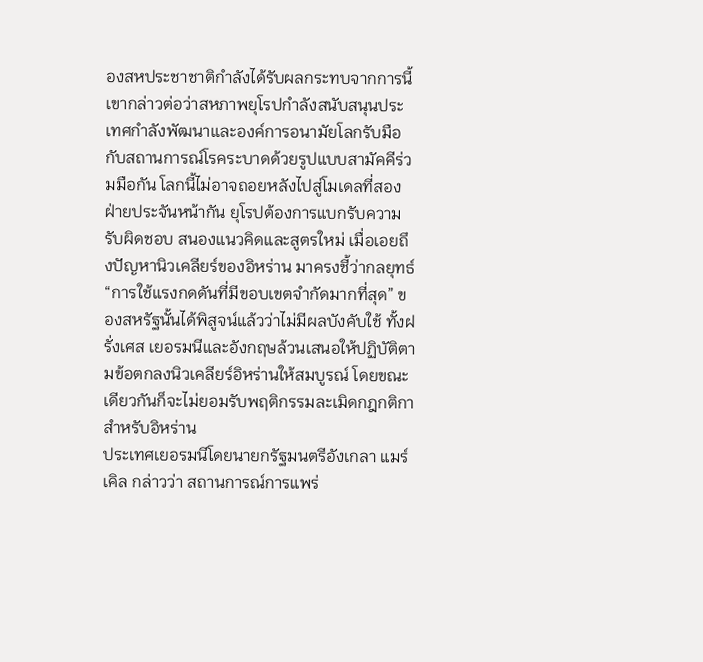องสหประชาชาติกำลังได้รับผลกระทบจากการนี้ เขากล่าวต่อว่าสหภาพยุโรปกำลังสนับสนุนประเทศกำลังพัฒนาและองค์การอนามัยโลกรับมือกับสถานการณ์โรคระบาดด้วยรูปแบบสามัคคีร่วมมือกัน โลกนี้ไม่อาจถอยหลังไปสู่โมเดลที่สองฝ่ายประจันหน้ากัน ยุโรปต้องการแบกรับความรับผิดชอบ สนองแนวคิดและสูตรใหม่ เมื่อเอยถึงปัญหานิวเคลียร์ของอิหร่าน มาครงชี้ว่ากลยุทธ์ “การใช้แรงกดดันที่มีขอบเขตจำกัดมากที่สุด” ของสหรัฐนั้นได้พิสูจน์แล้วว่าไม่มีผลบังคับใช้ ทั้งฝรั่งเศส เยอรมนีและอังกฤษล้วนเสนอให้ปฏิบัติตามข้อตกลงนิวเคลียร์อิหร่านให้สมบูรณ์ โดยขณะเดียวกันก็จะไม่ยอมรับพฤติกรรมละเมิดกฎกติกาสำหรับอิหร่าน
ประเทศเยอรมนีโดยนายกรัฐมนตรีอังเกลา แมร์เคิล กล่าวว่า สถานการณ์การแพร่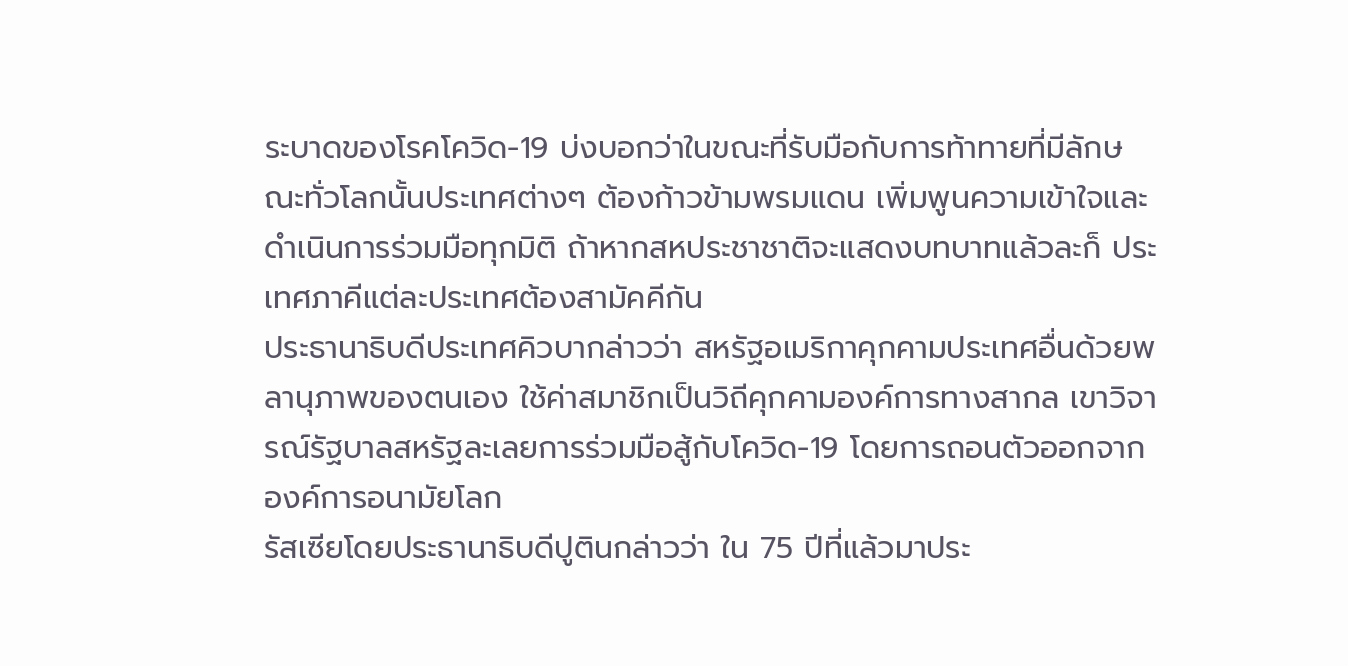ระบาดของโรคโควิด-19 บ่งบอกว่าในขณะที่รับมือกับการท้าทายที่มีลักษณะทั่วโลกนั้นประเทศต่างๆ ต้องก้าวข้ามพรมแดน เพิ่มพูนความเข้าใจและดำเนินการร่วมมือทุกมิติ ถ้าหากสหประชาชาติจะแสดงบทบาทแล้วละก็ ประเทศภาคีแต่ละประเทศต้องสามัคคีกัน
ประธานาธิบดีประเทศคิวบากล่าวว่า สหรัฐอเมริกาคุกคามประเทศอื่นด้วยพลานุภาพของตนเอง ใช้ค่าสมาชิกเป็นวิถีคุกคามองค์การทางสากล เขาวิจารณ์รัฐบาลสหรัฐละเลยการร่วมมือสู้กับโควิด-19 โดยการถอนตัวออกจากองค์การอนามัยโลก
รัสเซียโดยประธานาธิบดีปูตินกล่าวว่า ใน 75 ปีที่แล้วมาประ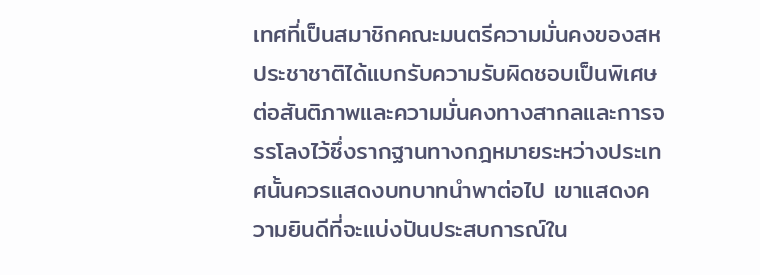เทศที่เป็นสมาชิกคณะมนตรีความมั่นคงของสหประชาชาติได้แบกรับความรับผิดชอบเป็นพิเศษต่อสันติภาพและความมั่นคงทางสากลและการจรรโลงไว้ซึ่งรากฐานทางกฎหมายระหว่างประเทศนั้นควรแสดงบทบาทนำพาต่อไป เขาแสดงความยินดีที่จะแบ่งปันประสบการณ์ใน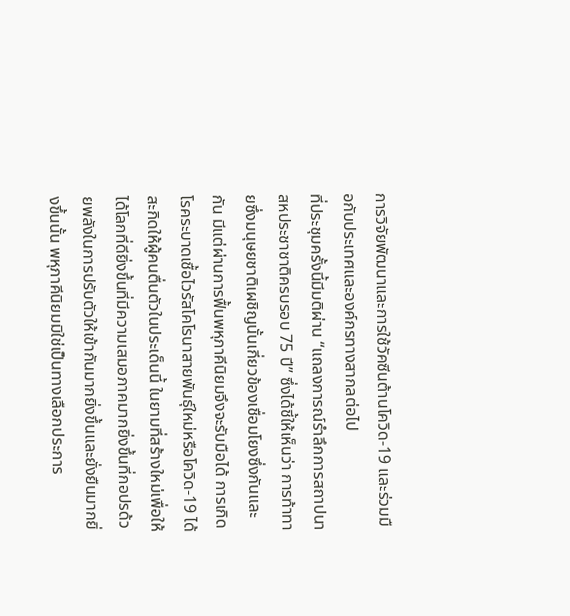การวิจัยพัฒนาและการใช้วัคซีนต้านโควิด-19 และร่วมมือกับประเทศและองค์กรทางสากลต่อไป
ที่ประชุมครั้งนี้มีมติผ่าน “แถลงการณ์รำลึกการสถาปนาสหประชาชาติครบรอบ 75 ปี” ซึ่งได้ชี้ให้เห็นว่า การท้าทายซึ่งมนุษยชาติเผชิญนั้นเกี่ยวข้องเชื่อมโยงซึ่งกันและกัน มีแต่ผ่านการฟื้นพหุภาคีนิยมจึงจะรับมือได้ การเกิดโรคระบาดเชื้อไวรัสโคโรนาสายพันธุ์ใหม่หรือโควิด-19 ได้สะกิดให้ผู้คนตื่นตัวในประเด็นนี้ ในยามที่สร้างใหม่เพื่อให้ได้โลกที่ดียิ่งขึ้นที่มีความเสมอภาคมากยิ่งขึ้นที่กอปรด้วยพลังในการปรับตัวให้เข้ากันมากยิ่งขึ้นและยั่งยืนมากยิ่งขึ้นนั้น พหุภาคีนิยมมิใช่เป็นทางเลือกประการ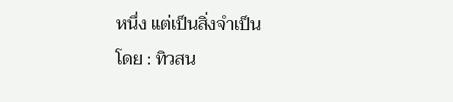หนึ่ง แต่เป็นสิ่งจำเป็น
โดย : ทิวสน